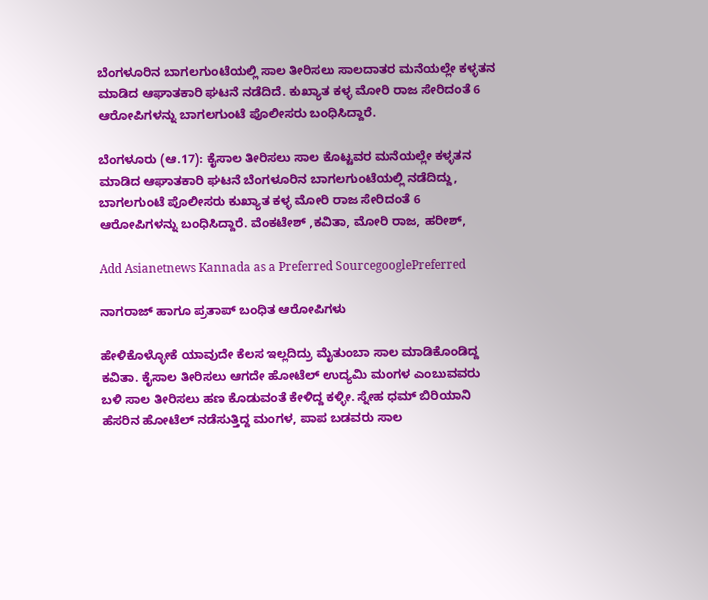ಬೆಂಗಳೂರಿನ ಬಾಗಲಗುಂಟೆಯಲ್ಲಿ ಸಾಲ ತೀರಿಸಲು ಸಾಲದಾತರ ಮನೆಯಲ್ಲೇ ಕಳ್ಳತನ ಮಾಡಿದ ಆಘಾತಕಾರಿ ಘಟನೆ ನಡೆದಿದೆ. ಕುಖ್ಯಾತ ಕಳ್ಳ ಮೋರಿ ರಾಜ ಸೇರಿದಂತೆ 6 ಆರೋಪಿಗಳನ್ನು ಬಾಗಲಗುಂಟೆ ಪೊಲೀಸರು ಬಂಧಿಸಿದ್ದಾರೆ.

ಬೆಂಗಳೂರು (ಆ.17): ಕೈಸಾಲ ತೀರಿಸಲು ಸಾಲ ಕೊಟ್ಟವರ ಮನೆಯಲ್ಲೇ ಕಳ್ಳತನ ಮಾಡಿದ ಆಘಾತಕಾರಿ ಘಟನೆ ಬೆಂಗಳೂರಿನ ಬಾಗಲಗುಂಟೆಯಲ್ಲಿ ನಡೆದಿದ್ದು, ಬಾಗಲಗುಂಟೆ ಪೊಲೀಸರು ಕುಖ್ಯಾತ ಕಳ್ಳ ಮೋರಿ ರಾಜ ಸೇರಿದಂತೆ 6 ಆರೋಪಿಗಳನ್ನು ಬಂಧಿಸಿದ್ದಾರೆ. ವೆಂಕಟೇಶ್ ,ಕವಿತಾ, ಮೋರಿ ರಾಜ, ಹರೀಶ್,

Add Asianetnews Kannada as a Preferred SourcegooglePreferred

ನಾಗರಾಜ್ ಹಾಗೂ ಪ್ರತಾಪ್ ಬಂಧಿತ ಆರೋಪಿಗಳು

ಹೇಳಿಕೊಳ್ಳೋಕೆ ಯಾವುದೇ ಕೆಲಸ ಇಲ್ಲದಿದ್ರು ಮೈತುಂಬಾ ಸಾಲ ಮಾಡಿಕೊಂಡಿದ್ದ ಕವಿತಾ. ಕೈಸಾಲ ತೀರಿಸಲು ಆಗದೇ ಹೋಟೆಲ್ ಉದ್ಯಮಿ ಮಂಗಳ ಎಂಬುವವರು ಬಳಿ ಸಾಲ ತೀರಿಸಲು ಹಣ ಕೊಡುವಂತೆ ಕೇಳಿದ್ದ ಕಳ್ಳೀ. ಸ್ನೇಹ ಧಮ್ ಬಿರಿಯಾನಿ ಹೆಸರಿನ ಹೋಟೆಲ್ ನಡೆಸುತ್ತಿದ್ದ ಮಂಗಳ, ಪಾಪ ಬಡವರು ಸಾಲ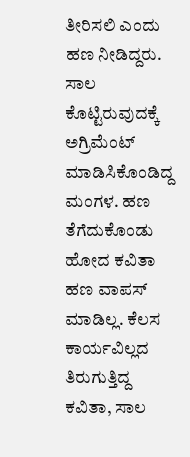ತೀರಿಸಲಿ ಎಂದು ಹಣ ನೀಡಿದ್ದರು. ಸಾಲ ಕೊಟ್ಟಿರುವುದಕ್ಕೆ ಅಗ್ರಿಮೆಂಟ್ ಮಾಡಿಸಿಕೊಂಡಿದ್ದ ಮಂಗಳ. ಹಣ ತೆಗೆದುಕೊಂಡು ಹೋದ ಕವಿತಾ ಹಣ ವಾಪಸ್ ಮಾಡಿಲ್ಲ. ಕೆಲಸ ಕಾರ್ಯವಿಲ್ಲದ ತಿರುಗುತ್ತಿದ್ದ ಕವಿತಾ, ಸಾಲ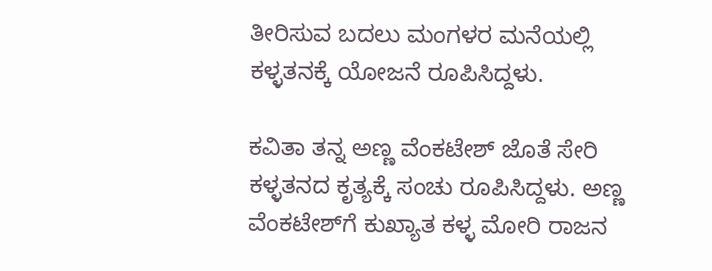ತೀರಿಸುವ ಬದಲು ಮಂಗಳರ ಮನೆಯಲ್ಲಿ ಕಳ್ಳತನಕ್ಕೆ ಯೋಜನೆ ರೂಪಿಸಿದ್ದಳು.

ಕವಿತಾ ತನ್ನ ಅಣ್ಣ ವೆಂಕಟೇಶ್ ಜೊತೆ ಸೇರಿ ಕಳ್ಳತನದ ಕೃತ್ಯಕ್ಕೆ ಸಂಚು ರೂಪಿಸಿದ್ದಳು. ಅಣ್ಣ ವೆಂಕಟೇಶ್‌ಗೆ ಕುಖ್ಯಾತ ಕಳ್ಳ ಮೋರಿ ರಾಜನ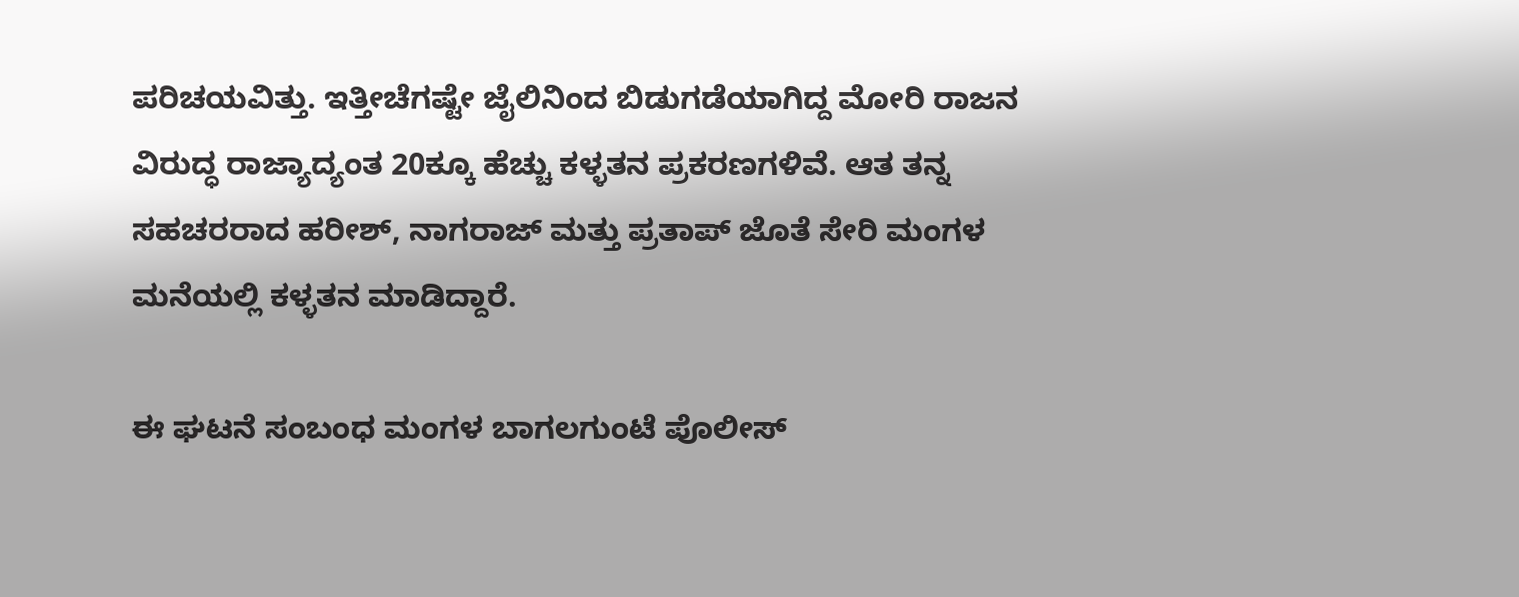ಪರಿಚಯವಿತ್ತು. ಇತ್ತೀಚೆಗಷ್ಟೇ ಜೈಲಿನಿಂದ ಬಿಡುಗಡೆಯಾಗಿದ್ದ ಮೋರಿ ರಾಜನ ವಿರುದ್ಧ ರಾಜ್ಯಾದ್ಯಂತ 20ಕ್ಕೂ ಹೆಚ್ಚು ಕಳ್ಳತನ ಪ್ರಕರಣಗಳಿವೆ. ಆತ ತನ್ನ ಸಹಚರರಾದ ಹರೀಶ್, ನಾಗರಾಜ್ ಮತ್ತು ಪ್ರತಾಪ್ ಜೊತೆ ಸೇರಿ ಮಂಗಳ ಮನೆಯಲ್ಲಿ ಕಳ್ಳತನ ಮಾಡಿದ್ದಾರೆ.

ಈ ಘಟನೆ ಸಂಬಂಧ ಮಂಗಳ ಬಾಗಲಗುಂಟೆ ಪೊಲೀಸ್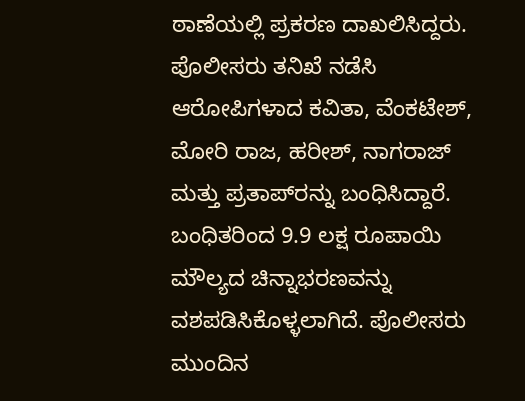ಠಾಣೆಯಲ್ಲಿ ಪ್ರಕರಣ ದಾಖಲಿಸಿದ್ದರು. ಪೊಲೀಸರು ತನಿಖೆ ನಡೆಸಿ ಆರೋಪಿಗಳಾದ ಕವಿತಾ, ವೆಂಕಟೇಶ್, ಮೋರಿ ರಾಜ, ಹರೀಶ್, ನಾಗರಾಜ್ ಮತ್ತು ಪ್ರತಾಪ್‌ರನ್ನು ಬಂಧಿಸಿದ್ದಾರೆ. ಬಂಧಿತರಿಂದ 9.9 ಲಕ್ಷ ರೂಪಾಯಿ ಮೌಲ್ಯದ ಚಿನ್ನಾಭರಣವನ್ನು ವಶಪಡಿಸಿಕೊಳ್ಳಲಾಗಿದೆ. ಪೊಲೀಸರು ಮುಂದಿನ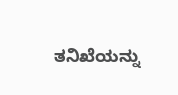ತನಿಖೆಯನ್ನು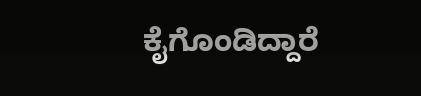ಕೈಗೊಂಡಿದ್ದಾರೆ